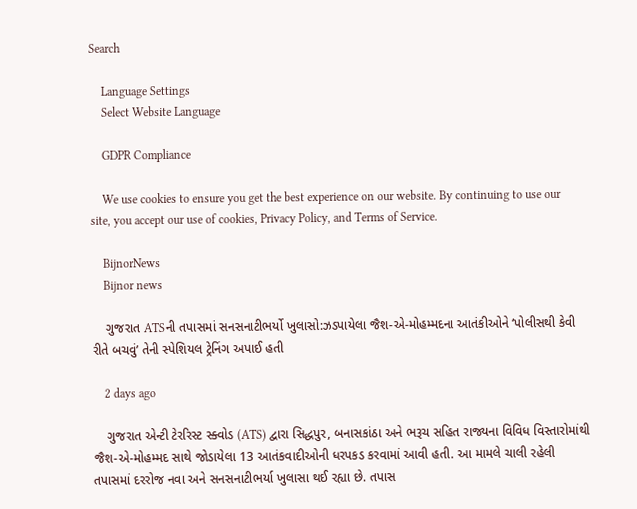Search

    Language Settings
    Select Website Language

    GDPR Compliance

    We use cookies to ensure you get the best experience on our website. By continuing to use our site, you accept our use of cookies, Privacy Policy, and Terms of Service.

    BijnorNews
    Bijnor news

    ગુજરાત ATSની તપાસમાં સનસનાટીભર્યો ખુલાસો:ઝડપાયેલા જૈશ-એ-મોહમ્મદના આતંકીઓને ‘પોલીસથી કેવી રીતે બચવું’ તેની સ્પેશિયલ ટ્રેનિંગ અપાઈ હતી

    2 days ago

    ગુજરાત એન્ટી ટેરરિસ્ટ સ્ક્વોડ (ATS) દ્વારા સિદ્ધપુર, બનાસકાંઠા અને ભરૂચ સહિત રાજ્યના વિવિધ વિસ્તારોમાંથી જૈશ-એ-મોહમ્મદ સાથે જોડાયેલા 13 આતંકવાદીઓની ધરપકડ કરવામાં આવી હતી. આ મામલે ચાલી રહેલી તપાસમાં દરરોજ નવા અને સનસનાટીભર્યા ખુલાસા થઈ રહ્યા છે. તપાસ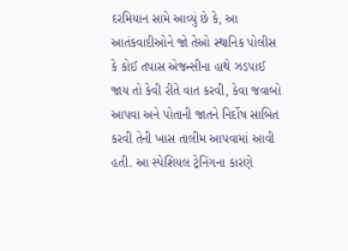દરમિયાન સામે આવ્યું છે કે, આ આતંકવાદીઓને જો તેઓ સ્થાનિક પોલીસ કે કોઈ તપાસ એજન્સીના હાથે ઝડપાઈ જાય તો કેવી રીતે વાત કરવી, કેવા જવાબો આપવા અને પોતાની જાતને નિર્દોષ સાબિત કરવી તેની ખાસ તાલીમ આપવામાં આવી હતી. આ સ્પેશિયલ ટ્રેનિંગના કારણે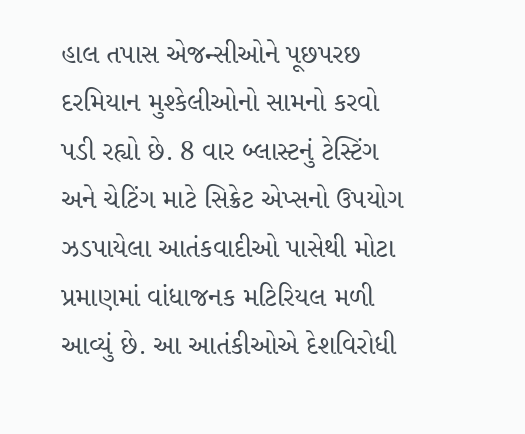હાલ તપાસ એજન્સીઓને પૂછપરછ દરમિયાન મુશ્કેલીઓનો સામનો કરવો પડી રહ્યો છે. 8 વાર બ્લાસ્ટનું ટેસ્ટિંગ અને ચેટિંગ માટે સિક્રેટ એપ્સનો ઉપયોગ ઝડપાયેલા આતંકવાદીઓ પાસેથી મોટા પ્રમાણમાં વાંધાજનક મટિરિયલ મળી આવ્યું છે. આ આતંકીઓએ દેશવિરોધી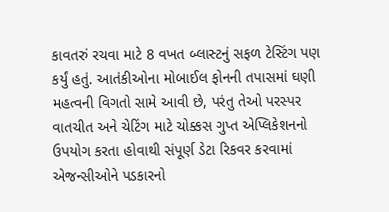કાવતરું રચવા માટે 8 વખત બ્લાસ્ટનું સફળ ટેસ્ટિંગ પણ કર્યું હતું. આતંકીઓના મોબાઈલ ફોનની તપાસમાં ઘણી મહત્વની વિગતો સામે આવી છે, પરંતુ તેઓ પરસ્પર વાતચીત અને ચેટિંગ માટે ચોક્કસ ગુપ્ત એપ્લિકેશનનો ઉપયોગ કરતા હોવાથી સંપૂર્ણ ડેટા રિકવર કરવામાં એજન્સીઓને પડકારનો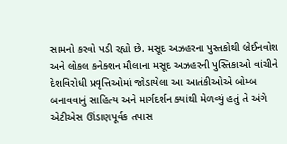સામનો કરવો પડી રહ્યો છે. મસૂદ અઝહરના પુસ્તકોથી બ્રેઈનવોશ અને લોકલ કનેક્શન મૌલાના મસૂદ અઝહરની પુસ્તિકાઓ વાંચીને દેશવિરોધી પ્રવૃત્તિઓમાં જોડાયેલા આ આતંકીઓએ બોમ્બ બનાવવાનું સાહિત્ય અને માર્ગદર્શન ક્યાંથી મેળવ્યું હતું તે અંગે એટીએસ ઊંડાણપૂર્વક તપાસ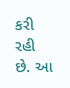કરી રહી છે. આ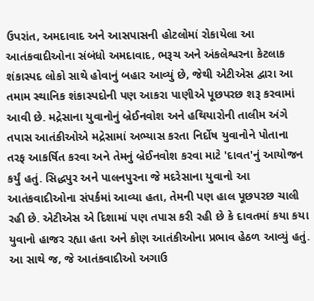ઉપરાંત, અમદાવાદ અને આસપાસની હોટલોમાં રોકાયેલા આ આતંકવાદીઓના સંબંધો અમદાવાદ, ભરૂચ અને અંકલેશ્વરના કેટલાક શંકાસ્પદ લોકો સાથે હોવાનું બહાર આવ્યું છે, જેથી એટીએસ દ્વારા આ તમામ સ્થાનિક શંકાસ્પદોની પણ આકરા પાણીએ પૂછપરછ શરૂ કરવામાં આવી છે. મદ્રેસાના યુવાનોનું બ્રેઈનવોશ અને હથિયારોની તાલીમ અંગે તપાસ આતંકીઓએ મદ્રેસામાં અભ્યાસ કરતા નિર્દોષ યુવાનોને પોતાના તરફ આકર્ષિત કરવા અને તેમનું બ્રેઈનવોશ કરવા માટે 'દાવત'નું આયોજન કર્યું હતું. સિદ્ધપુર અને પાલનપુરના જે મદરેસાના યુવાનો આ આતંકવાદીઓના સંપર્કમાં આવ્યા હતા, તેમની પણ હાલ પૂછપરછ ચાલી રહી છે. એટીએસ એ દિશામાં પણ તપાસ કરી રહી છે કે દાવતમાં કયા કયા યુવાનો હાજર રહ્યા હતા અને કોણ આતંકીઓના પ્રભાવ હેઠળ આવ્યું હતું. આ સાથે જ, જે આતંકવાદીઓ અગાઉ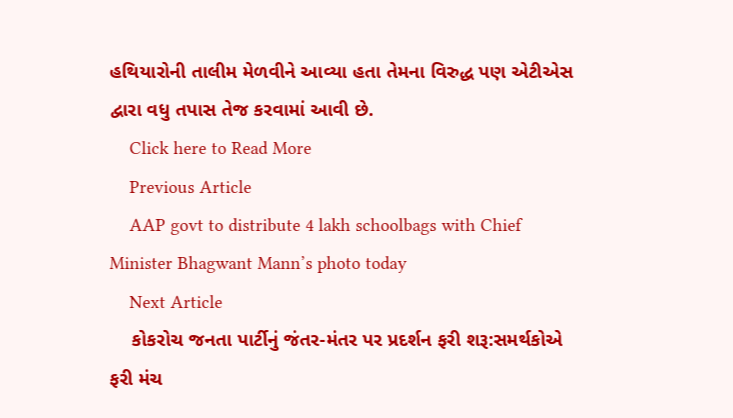હથિયારોની તાલીમ મેળવીને આવ્યા હતા તેમના વિરુદ્ધ પણ એટીએસ દ્વારા વધુ તપાસ તેજ કરવામાં આવી છે.
    Click here to Read More
    Previous Article
    AAP govt to distribute 4 lakh schoolbags with Chief Minister Bhagwant Mann’s photo today
    Next Article
    કોકરોચ જનતા પાર્ટીનું જંતર-મંતર પર પ્રદર્શન ફરી શરૂ:સમર્થકોએ ફરી મંચ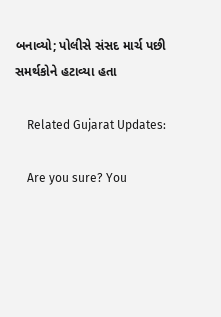બનાવ્યો; પોલીસે સંસદ માર્ચ પછી સમર્થકોને હટાવ્યા હતા

    Related Gujarat Updates:

    Are you sure? You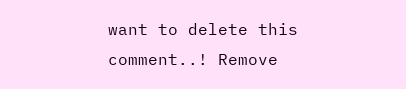want to delete this comment..! Remove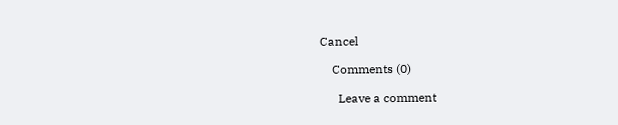Cancel

    Comments (0)

      Leave a comment